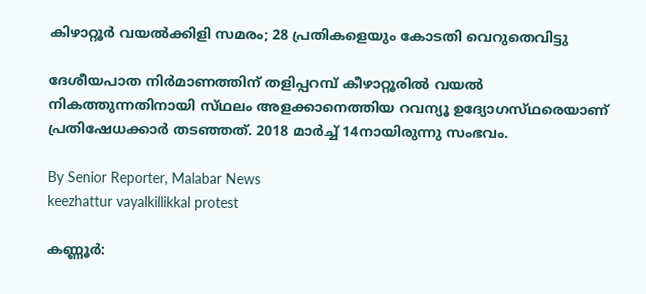കിഴാറ്റൂർ വയൽക്കിളി സമരം; 28 പ്രതികളെയും കോടതി വെറുതെവിട്ടു

ദേശീയപാത നിർമാണത്തിന് തളിപ്പറമ്പ് കീഴാറ്റൂരിൽ വയൽ നികത്തുന്നതിനായി സ്‌ഥലം അളക്കാനെത്തിയ റവന്യൂ ഉദ്യോഗസ്‌ഥരെയാണ് പ്രതിഷേധക്കാർ തടഞ്ഞത്. 2018 മാർച്ച് 14നായിരുന്നു സംഭവം.

By Senior Reporter, Malabar News
keezhattur vayalkillikkal protest

കണ്ണൂർ: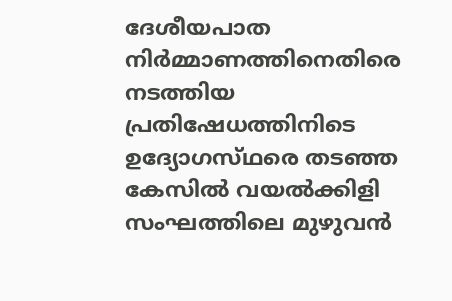ദേശീയപാത നിർമ്മാണത്തിനെതിരെ നടത്തിയ പ്രതിഷേധത്തിനിടെ ഉദ്യോഗസ്‌ഥരെ തടഞ്ഞ കേസിൽ വയൽക്കിളി സംഘത്തിലെ മുഴുവൻ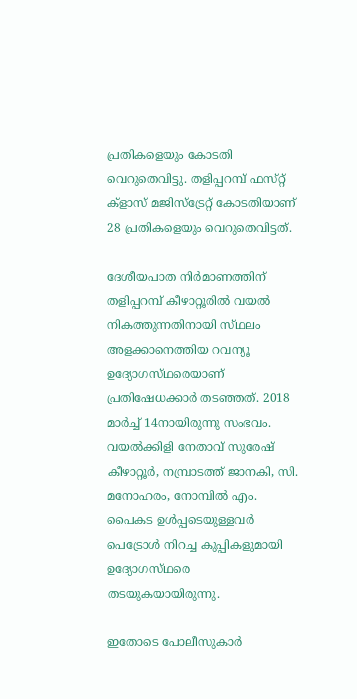പ്രതികളെയും കോടതി വെറുതെവിട്ടു. തളിപ്പറമ്പ് ഫസ്‌റ്റ് ക്ളാസ് മജിസ്‌ട്രേറ്റ് കോടതിയാണ് 28 പ്രതികളെയും വെറുതെവിട്ടത്.

ദേശീയപാത നിർമാണത്തിന് തളിപ്പറമ്പ് കീഴാറ്റൂരിൽ വയൽ നികത്തുന്നതിനായി സ്‌ഥലം അളക്കാനെത്തിയ റവന്യൂ ഉദ്യോഗസ്‌ഥരെയാണ് പ്രതിഷേധക്കാർ തടഞ്ഞത്. 2018 മാർച്ച് 14നായിരുന്നു സംഭവം. വയൽക്കിളി നേതാവ് സുരേഷ് കീഴാറ്റൂർ, നമ്പ്രാടത്ത് ജാനകി, സി. മനോഹരം, നോമ്പിൽ എം. പൈകട ഉൾപ്പടെയുള്ളവർ പെട്രോൾ നിറച്ച കുപ്പികളുമായി ഉദ്യോഗസ്‌ഥരെ തടയുകയായിരുന്നു.

ഇതോടെ പോലീസുകാർ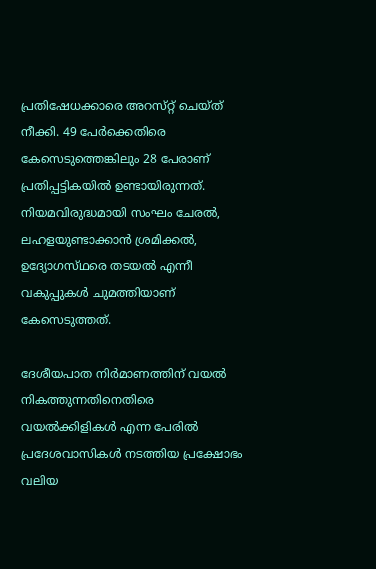പ്രതിഷേധക്കാരെ അറസ്‌റ്റ് ചെയ്‌ത്‌ നീക്കി. 49 പേർക്കെതിരെ കേസെടുത്തെങ്കിലും 28 പേരാണ് പ്രതിപ്പട്ടികയിൽ ഉണ്ടായിരുന്നത്. നിയമവിരുദ്ധമായി സംഘം ചേരൽ, ലഹളയുണ്ടാക്കാൻ ശ്രമിക്കൽ, ഉദ്യോഗസ്‌ഥരെ തടയൽ എന്നീ വകുപ്പുകൾ ചുമത്തിയാണ് കേസെടുത്തത്.

ദേശീയപാത നിർമാണത്തിന് വയൽ നികത്തുന്നതിനെതിരെ വയൽക്കിളികൾ എന്ന പേരിൽ പ്രദേശവാസികൾ നടത്തിയ പ്രക്ഷോഭം വലിയ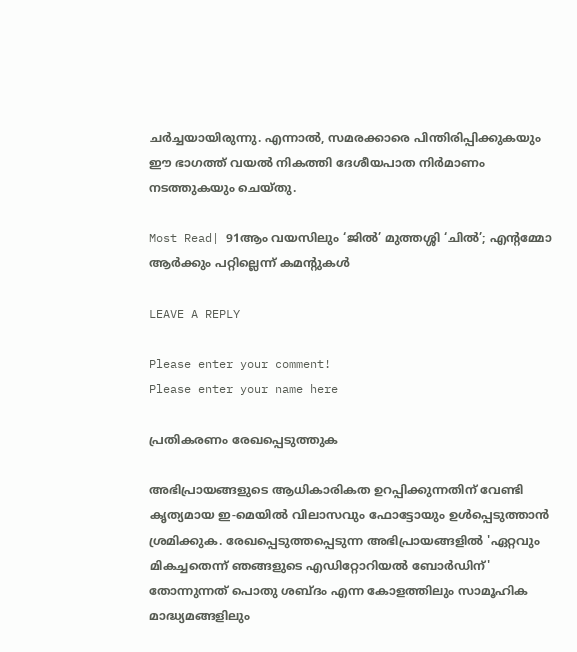ചർച്ചയായിരുന്നു. എന്നാൽ, സമരക്കാരെ പിന്തിരിപ്പിക്കുകയും ഈ ഭാഗത്ത് വയൽ നികത്തി ദേശീയപാത നിർമാണം നടത്തുകയും ചെയ്‌തു.

Most Read| 91ആം വയസിലും ‘ജിൽ’ മുത്തശ്ശി ‘ചിൽ’; എന്റമ്മോ ആർക്കും പറ്റില്ലെന്ന് കമന്റുകൾ

LEAVE A REPLY

Please enter your comment!
Please enter your name here

പ്രതികരണം രേഖപ്പെടുത്തുക

അഭിപ്രായങ്ങളുടെ ആധികാരികത ഉറപ്പിക്കുന്നതിന് വേണ്ടി കൃത്യമായ ഇ-മെയിൽ വിലാസവും ഫോട്ടോയും ഉൾപ്പെടുത്താൻ ശ്രമിക്കുക. രേഖപ്പെടുത്തപ്പെടുന്ന അഭിപ്രായങ്ങളിൽ 'ഏറ്റവും മികച്ചതെന്ന് ഞങ്ങളുടെ എഡിറ്റോറിയൽ ബോർഡിന്' തോന്നുന്നത് പൊതു ശബ്‌ദം എന്ന കോളത്തിലും സാമൂഹിക മാദ്ധ്യമങ്ങളിലും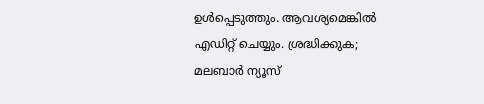ഉൾപ്പെടുത്തും. ആവശ്യമെങ്കിൽ എഡിറ്റ് ചെയ്യും. ശ്രദ്ധിക്കുക; മലബാർ ന്യൂസ്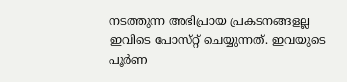നടത്തുന്ന അഭിപ്രായ പ്രകടനങ്ങളല്ല ഇവിടെ പോസ്‌റ്റ് ചെയ്യുന്നത്. ഇവയുടെ പൂർണ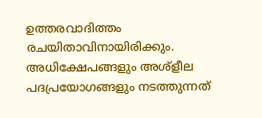ഉത്തരവാദിത്തം രചയിതാവിനായിരിക്കും. അധിക്ഷേപങ്ങളും അശ്‌ളീല പദപ്രയോഗങ്ങളും നടത്തുന്നത്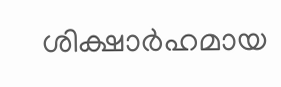ശിക്ഷാർഹമായ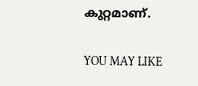കുറ്റമാണ്.

YOU MAY LIKE